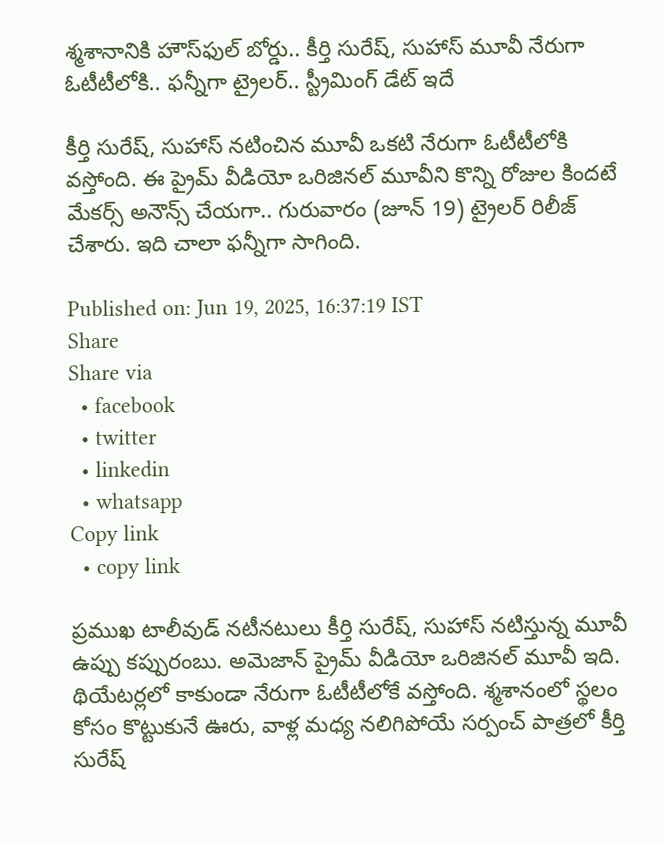శ్మశానానికి హౌస్‌ఫుల్ బోర్డు.. కీర్తి సురేష్, సుహాస్ మూవీ నేరుగా ఓటీటీలోకి.. ఫన్నీగా ట్రైలర్.. స్ట్రీమింగ్ డేట్ ఇదే

కీర్తి సురేష్, సుహాస్ నటించిన మూవీ ఒకటి నేరుగా ఓటీటీలోకి వస్తోంది. ఈ ప్రైమ్ వీడియో ఒరిజినల్ మూవీని కొన్ని రోజుల కిందటే మేకర్స్ అనౌన్స్ చేయగా.. గురువారం (జూన్ 19) ట్రైలర్ రిలీజ్ చేశారు. ఇది చాలా ఫన్నీగా సాగింది.

Published on: Jun 19, 2025, 16:37:19 IST
Share
Share via
  • facebook
  • twitter
  • linkedin
  • whatsapp
Copy link
  • copy link

ప్రముఖ టాలీవుడ్ నటీనటులు కీర్తి సురేష్, సుహాస్ నటిస్తున్న మూవీ ఉప్పు కప్పురంబు. అమెజాన్ ప్రైమ్ వీడియో ఒరిజినల్ మూవీ ఇది. థియేటర్లలో కాకుండా నేరుగా ఓటీటీలోకే వస్తోంది. శ్మశానంలో స్థలం కోసం కొట్టుకునే ఊరు, వాళ్ల మధ్య నలిగిపోయే సర్పంచ్ పాత్రలో కీర్తి సురేష్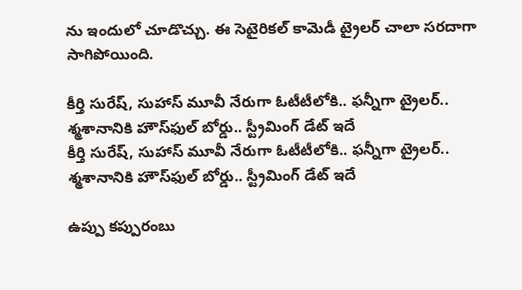ను ఇందులో చూడొచ్చు. ఈ సెటైరికల్ కామెడీ ట్రైలర్ చాలా సరదాగా సాగిపోయింది.

కీర్తి సురేష్, సుహాస్ మూవీ నేరుగా ఓటీటీలోకి.. ఫన్నీగా ట్రైలర్.. శ్మశానానికి హౌస్‌ఫుల్ బోర్డు.. స్ట్రీమింగ్ డేట్ ఇదే
కీర్తి సురేష్, సుహాస్ మూవీ నేరుగా ఓటీటీలోకి.. ఫన్నీగా ట్రైలర్.. శ్మశానానికి హౌస్‌ఫుల్ బోర్డు.. స్ట్రీమింగ్ డేట్ ఇదే

ఉప్పు కప్పురంబు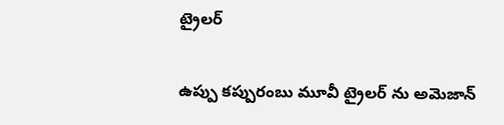ట్రైలర్

ఉప్పు కప్పురంబు మూవీ ట్రైలర్ ను అమెజాన్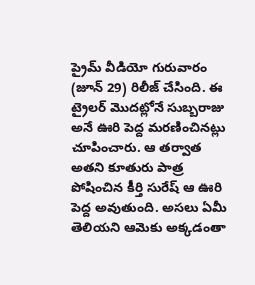ప్రైమ్ వీడియో గురువారం (జూన్ 29) రిలీజ్ చేసింది. ఈ ట్రైలర్ మొదట్లోనే సుబ్బరాజు అనే ఊరి పెద్ద మరణించినట్లు చూపించారు. ఆ తర్వాత అతని కూతురు పాత్ర పోషించిన కీర్తి సురేష్ ఆ ఊరి పెద్ద అవుతుంది. అసలు ఏమీ తెలియని ఆమెకు అక్కడంతా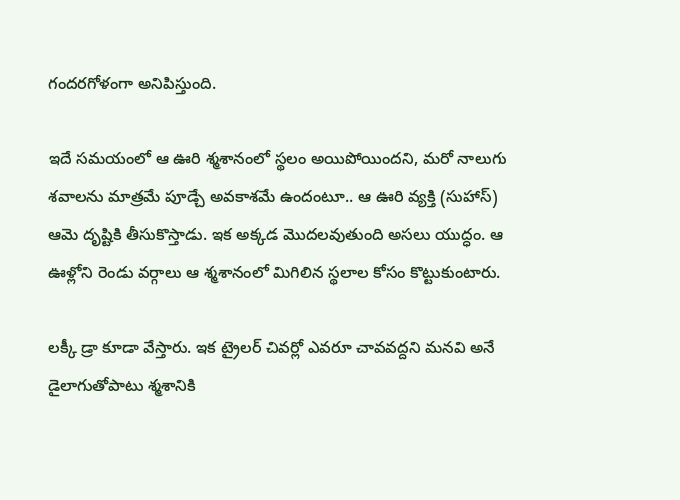గందరగోళంగా అనిపిస్తుంది.

ఇదే సమయంలో ఆ ఊరి శ్మశానంలో స్థలం అయిపోయిందని, మరో నాలుగు శవాలను మాత్రమే పూడ్చే అవకాశమే ఉందంటూ.. ఆ ఊరి వ్యక్తి (సుహాస్) ఆమె దృష్టికి తీసుకొస్తాడు. ఇక అక్కడ మొదలవుతుంది అసలు యుద్ధం. ఆ ఊళ్లోని రెండు వర్గాలు ఆ శ్మశానంలో మిగిలిన స్థలాల కోసం కొట్టుకుంటారు.

లక్కీ డ్రా కూడా వేస్తారు. ఇక ట్రైలర్ చివర్లో ఎవరూ చావవద్దని మనవి అనే డైలాగుతోపాటు శ్మశానికి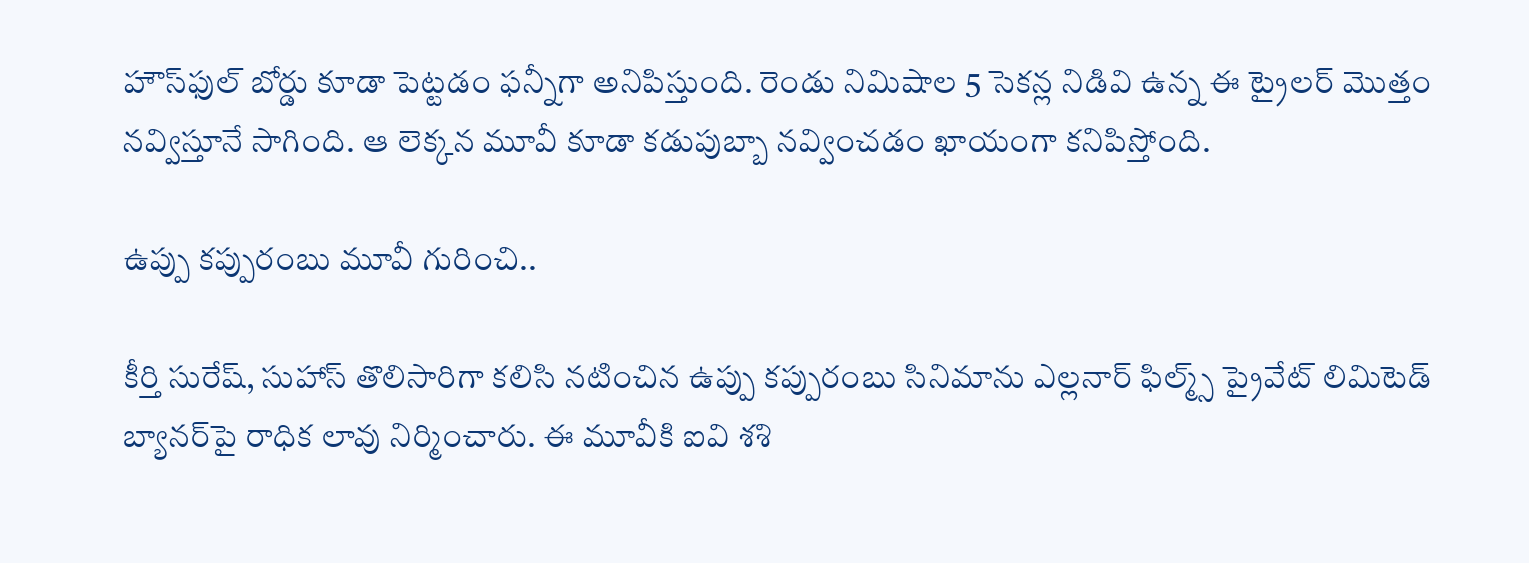హౌస్‌ఫుల్ బోర్డు కూడా పెట్టడం ఫన్నీగా అనిపిస్తుంది. రెండు నిమిషాల 5 సెకన్ల నిడివి ఉన్న ఈ ట్రైలర్ మొత్తం నవ్విస్తూనే సాగింది. ఆ లెక్కన మూవీ కూడా కడుపుబ్బా నవ్వించడం ఖాయంగా కనిపిస్తోంది.

ఉప్పు కప్పురంబు మూవీ గురించి..

కీర్తి సురేష్, సుహాస్ తొలిసారిగా కలిసి నటించిన ఉప్పు కప్పురంబు సినిమాను ఎల్లనార్ ఫిల్మ్స్ ప్రైవేట్ లిమిటెడ్ బ్యానర్‌పై రాధిక లావు నిర్మించారు. ఈ మూవీకి ఐవి శశి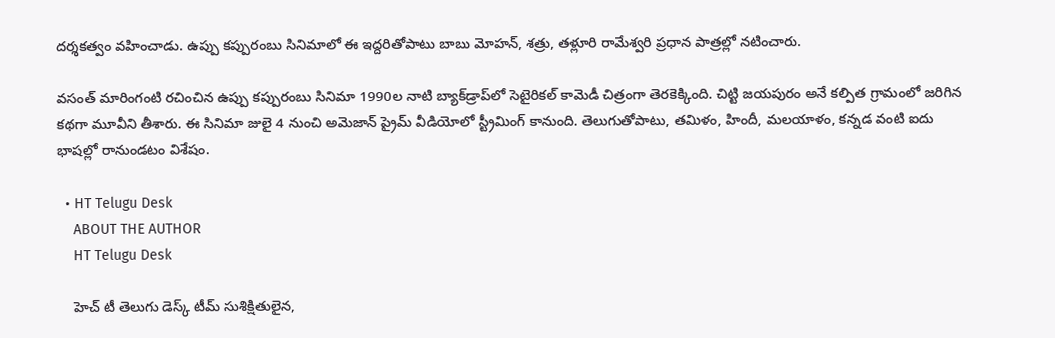దర్శకత్వం వహించాడు. ఉప్పు కప్పురంబు సినిమాలో ఈ ఇద్దరితోపాటు బాబు మోహన్, శత్రు, తళ్లూరి రామేశ్వరి ప్రధాన పాత్రల్లో నటించారు.

వసంత్ మారింగంటి రచించిన ఉప్పు కప్పురంబు సినిమా 1990ల నాటి బ్యాక్‌డ్రాప్‌లో సెటైరికల్ కామెడీ చిత్రంగా తెరకెక్కింది. చిట్టి జయపురం అనే కల్పిత గ్రామంలో జరిగిన కథగా మూవీని తీశారు. ఈ సినిమా జులై 4 నుంచి అమెజాన్ ప్రైమ్‌ వీడియోలో స్ట్రీమింగ్ కానుంది. తెలుగుతోపాటు, తమిళం, హిందీ, మలయాళం, కన్నడ వంటి ఐదు భాషల్లో రానుండటం విశేషం.

  • HT Telugu Desk
    ABOUT THE AUTHOR
    HT Telugu Desk

    హెచ్ టీ తెలుగు డెస్క్ టీమ్ సుశిక్షితులైన,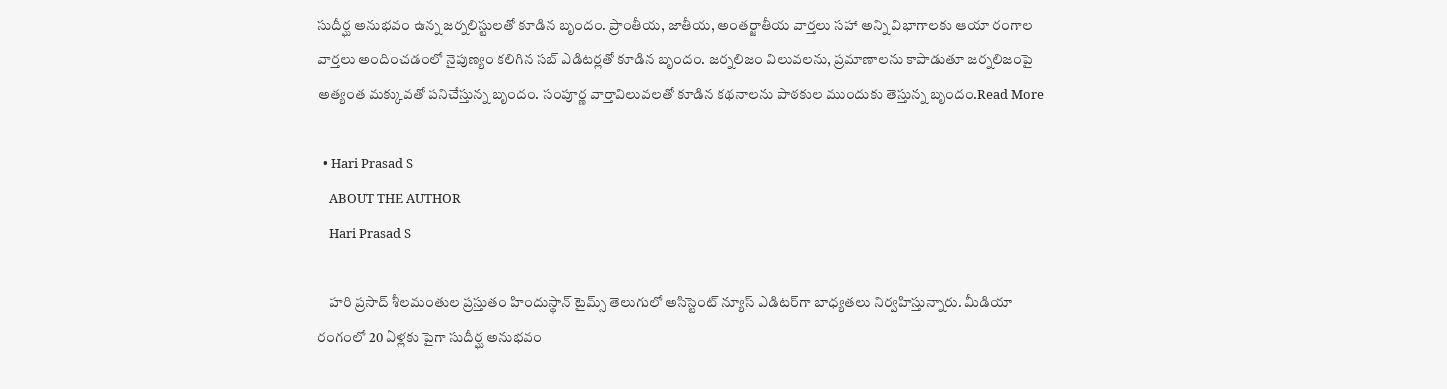సుదీర్ఘ అనుభవం ఉన్న జర్నలిస్టులతో కూడిన బృందం. ప్రాంతీయ, జాతీయ, అంతర్జాతీయ వార్తలు సహా అన్ని విభాగాలకు ఆయా రంగాల వార్తలు అందించడంలో నైపుణ్యం కలిగిన సబ్ ఎడిటర్లతో కూడిన బృందం. జర్నలిజం విలువలను, ప్రమాణాలను కాపాడుతూ జర్నలిజంపై అత్యంత మక్కువతో పనిచేస్తున్న బృందం. సంపూర్ణ వార్తావిలువలతో కూడిన కథనాలను పాఠకుల ముందుకు తెస్తున్న బృందం.Read More

  • Hari Prasad S
    ABOUT THE AUTHOR
    Hari Prasad S

    హరి ప్రసాద్ శీలమంతుల ప్రస్తుతం హిందుస్థాన్ టైమ్స్ తెలుగులో అసిస్టెంట్ న్యూస్ ఎడిటర్‌గా బాధ్యతలు నిర్వహిస్తున్నారు. మీడియా రంగంలో 20 ఏళ్లకు పైగా సుదీర్ఘ అనుభవం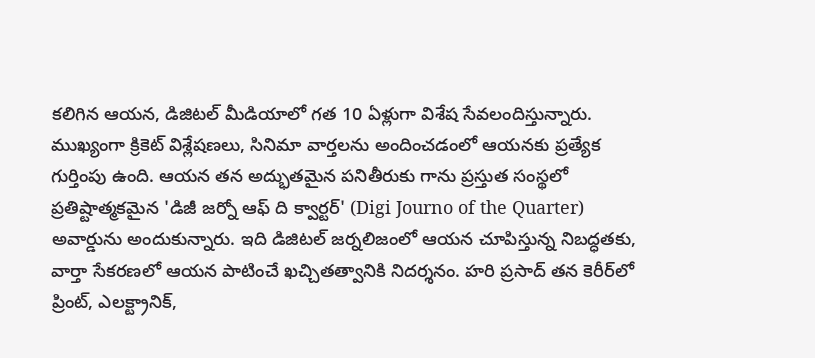కలిగిన ఆయన, డిజిటల్ మీడియాలో గత 10 ఏళ్లుగా విశేష సేవలందిస్తున్నారు. ముఖ్యంగా క్రికెట్ విశ్లేషణలు, సినిమా వార్తలను అందించడంలో ఆయనకు ప్రత్యేక గుర్తింపు ఉంది. ఆయన తన అద్భుతమైన పనితీరుకు గాను ప్రస్తుత సంస్థలో ప్రతిష్టాత్మకమైన 'డిజీ జర్నో ఆఫ్ ది క్వార్టర్' (Digi Journo of the Quarter) అవార్డును అందుకున్నారు. ఇది డిజిటల్ జర్నలిజంలో ఆయన చూపిస్తున్న నిబద్ధతకు, వార్తా సేకరణలో ఆయన పాటించే ఖచ్చితత్వానికి నిదర్శనం. హరి ప్రసాద్ తన కెరీర్‌లో ప్రింట్, ఎలక్ట్రానిక్,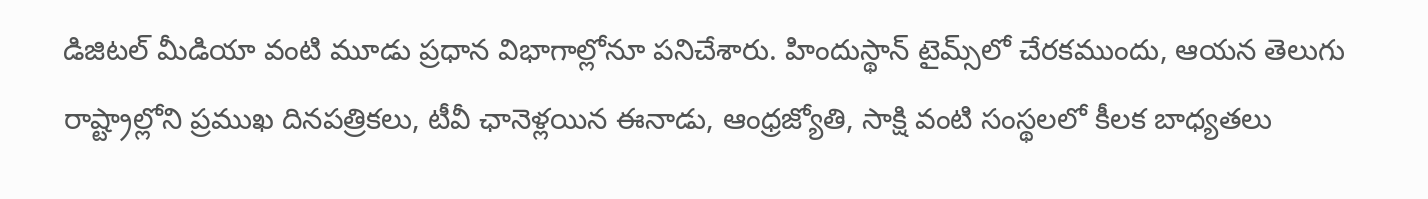డిజిటల్ మీడియా వంటి మూడు ప్రధాన విభాగాల్లోనూ పనిచేశారు. హిందుస్థాన్ టైమ్స్‌లో చేరకముందు, ఆయన తెలుగు రాష్ట్రాల్లోని ప్రముఖ దినపత్రికలు, టీవీ ఛానెళ్లయిన ఈనాడు, ఆంధ్రజ్యోతి, సాక్షి వంటి సంస్థలలో కీలక బాధ్యతలు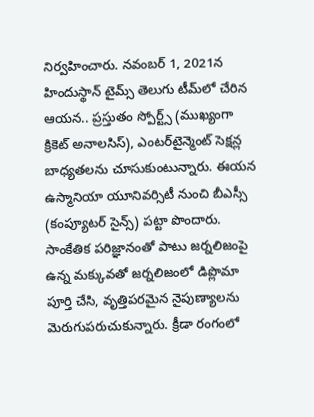నిర్వహించారు. నవంబర్ 1, 2021న హిందుస్థాన్ టైమ్స్ తెలుగు టీమ్‌లో చేరిన ఆయన.. ప్రస్తుతం స్పోర్ట్స్ (ముఖ్యంగా క్రికెట్ అనాలసిస్), ఎంటర్‌టైన్మెంట్ సెక్షన్ల బాధ్యతలను చూసుకుంటున్నారు. ఈయన ఉస్మానియా యూనివర్సిటీ నుంచి బీఎస్సీ (కంప్యూటర్ సైన్స్) పట్టా పొందారు. సాంకేతిక పరిజ్ఞానంతో పాటు జర్నలిజంపై ఉన్న మక్కువతో జర్నలిజంలో డిప్లొమా పూర్తి చేసి, వృత్తిపరమైన నైపుణ్యాలను మెరుగుపరుచుకున్నారు. క్రీడా రంగంలో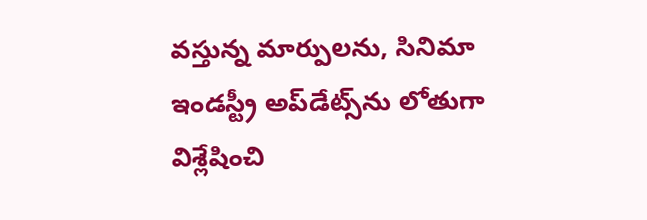వస్తున్న మార్పులను, సినిమా ఇండస్ట్రీ అప్‌డేట్స్‌ను లోతుగా విశ్లేషించి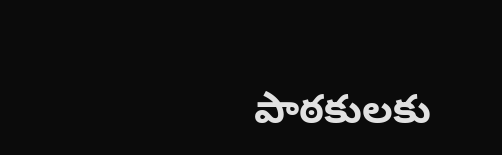పాఠకులకు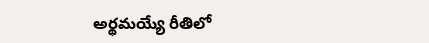అర్థమయ్యే రీతిలో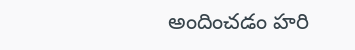అందించడం హరి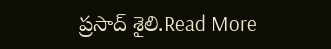ప్రసాద్ శైలి.Read More